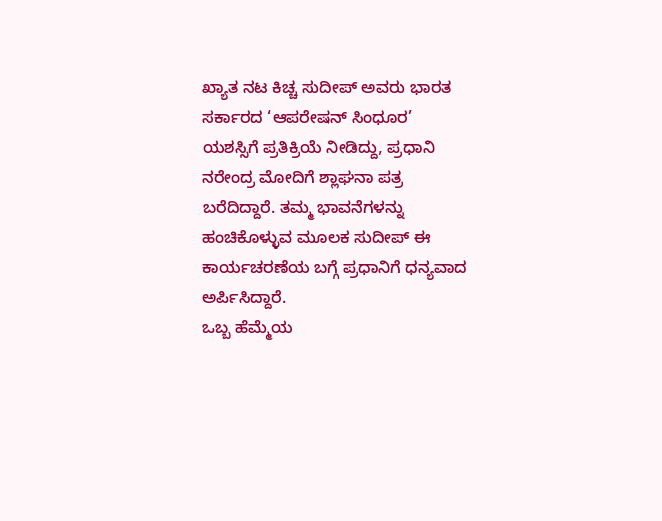ಖ್ಯಾತ ನಟ ಕಿಚ್ಚ ಸುದೀಪ್ ಅವರು ಭಾರತ ಸರ್ಕಾರದ ‘ಆಪರೇಷನ್ ಸಿಂಧೂರ’ ಯಶಸ್ಸಿಗೆ ಪ್ರತಿಕ್ರಿಯೆ ನೀಡಿದ್ದು, ಪ್ರಧಾನಿ ನರೇಂದ್ರ ಮೋದಿಗೆ ಶ್ಲಾಘನಾ ಪತ್ರ ಬರೆದಿದ್ದಾರೆ. ತಮ್ಮ ಭಾವನೆಗಳನ್ನು ಹಂಚಿಕೊಳ್ಳುವ ಮೂಲಕ ಸುದೀಪ್ ಈ ಕಾರ್ಯಚರಣೆಯ ಬಗ್ಗೆ ಪ್ರಧಾನಿಗೆ ಧನ್ಯವಾದ ಅರ್ಪಿಸಿದ್ದಾರೆ.
ಒಬ್ಬ ಹೆಮ್ಮೆಯ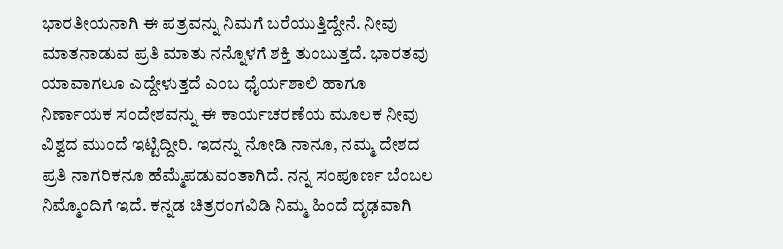ಭಾರತೀಯನಾಗಿ ಈ ಪತ್ರವನ್ನು ನಿಮಗೆ ಬರೆಯುತ್ತಿದ್ದೇನೆ. ನೀವು ಮಾತನಾಡುವ ಪ್ರತಿ ಮಾತು ನನ್ನೊಳಗೆ ಶಕ್ತಿ ತುಂಬುತ್ತದೆ. ಭಾರತವು ಯಾವಾಗಲೂ ಎದ್ದೇಳುತ್ತದೆ ಎಂಬ ಧೈರ್ಯಶಾಲಿ ಹಾಗೂ ನಿರ್ಣಾಯಕ ಸಂದೇಶವನ್ನು ಈ ಕಾರ್ಯಚರಣೆಯ ಮೂಲಕ ನೀವು ವಿಶ್ವದ ಮುಂದೆ ಇಟ್ಟಿದ್ದೀರಿ. ಇದನ್ನು ನೋಡಿ ನಾನೂ, ನಮ್ಮ ದೇಶದ ಪ್ರತಿ ನಾಗರಿಕನೂ ಹೆಮ್ಮೆಪಡುವಂತಾಗಿದೆ. ನನ್ನ ಸಂಪೂರ್ಣ ಬೆಂಬಲ ನಿಮ್ಮೊಂದಿಗೆ ಇದೆ. ಕನ್ನಡ ಚಿತ್ರರಂಗವಿಡಿ ನಿಮ್ಮ ಹಿಂದೆ ದೃಢವಾಗಿ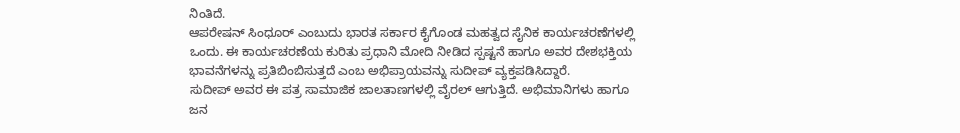ನಿಂತಿದೆ.
ಆಪರೇಷನ್ ಸಿಂಧೂರ್ ಎಂಬುದು ಭಾರತ ಸರ್ಕಾರ ಕೈಗೊಂಡ ಮಹತ್ವದ ಸೈನಿಕ ಕಾರ್ಯಚರಣೆಗಳಲ್ಲಿ ಒಂದು. ಈ ಕಾರ್ಯಚರಣೆಯ ಕುರಿತು ಪ್ರಧಾನಿ ಮೋದಿ ನೀಡಿದ ಸ್ಪಷ್ಟನೆ ಹಾಗೂ ಅವರ ದೇಶಭಕ್ತಿಯ ಭಾವನೆಗಳನ್ನು ಪ್ರತಿಬಿಂಬಿಸುತ್ತದೆ ಎಂಬ ಅಭಿಪ್ರಾಯವನ್ನು ಸುದೀಪ್ ವ್ಯಕ್ತಪಡಿಸಿದ್ದಾರೆ.
ಸುದೀಪ್ ಅವರ ಈ ಪತ್ರ ಸಾಮಾಜಿಕ ಜಾಲತಾಣಗಳಲ್ಲಿ ವೈರಲ್ ಆಗುತ್ತಿದೆ. ಅಭಿಮಾನಿಗಳು ಹಾಗೂ ಜನ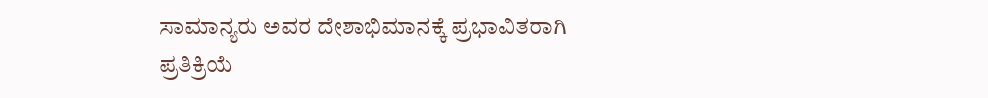ಸಾಮಾನ್ಯರು ಅವರ ದೇಶಾಭಿಮಾನಕ್ಕೆ ಪ್ರಭಾವಿತರಾಗಿ ಪ್ರತಿಕ್ರಿಯೆ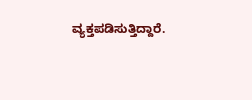ವ್ಯಕ್ತಪಡಿಸುತ್ತಿದ್ದಾರೆ.